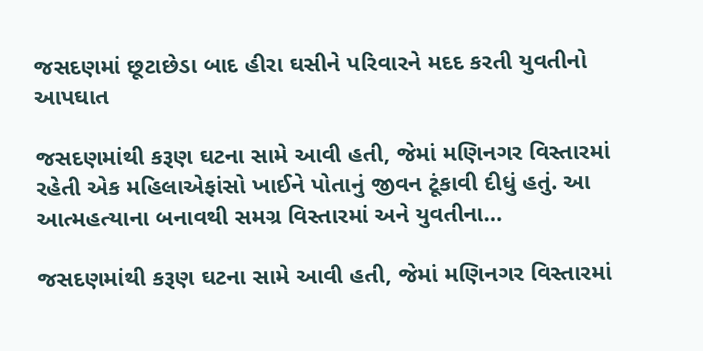જસદણમાં છૂટાછેડા બાદ હીરા ઘસીને પરિવારને મદદ કરતી યુવતીનો આપઘાત

જસદણમાંથી કરૂણ ઘટના સામે આવી હતી, જેમાં મણિનગર વિસ્તારમાં રહેતી એક મહિલાએફાંસો ખાઈને પોતાનું જીવન ટૂંકાવી દીધું હતું. આ આત્મહત્યાના બનાવથી સમગ્ર વિસ્તારમાં અને યુવતીના…

જસદણમાંથી કરૂણ ઘટના સામે આવી હતી, જેમાં મણિનગર વિસ્તારમાં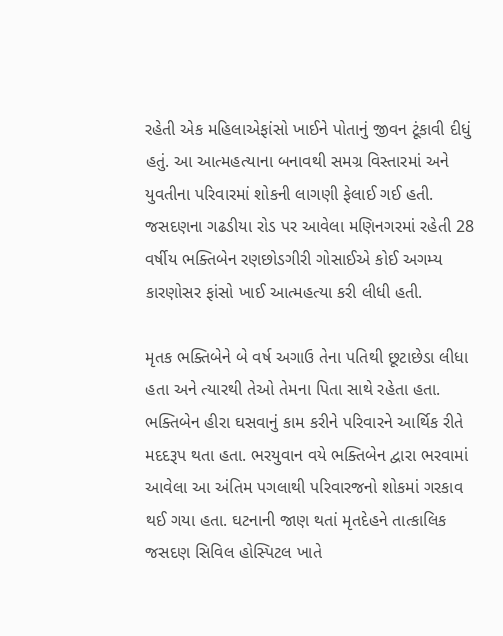રહેતી એક મહિલાએફાંસો ખાઈને પોતાનું જીવન ટૂંકાવી દીધું હતું. આ આત્મહત્યાના બનાવથી સમગ્ર વિસ્તારમાં અને યુવતીના પરિવારમાં શોકની લાગણી ફેલાઈ ગઈ હતી. જસદણના ગઢડીયા રોડ પર આવેલા મણિનગરમાં રહેતી 28 વર્ષીય ભક્તિબેન રણછોડગીરી ગોસાઈએ કોઈ અગમ્ય કારણોસર ફાંસો ખાઈ આત્મહત્યા કરી લીધી હતી.

મૃતક ભક્તિબેને બે વર્ષ અગાઉ તેના પતિથી છૂટાછેડા લીધા હતા અને ત્યારથી તેઓ તેમના પિતા સાથે રહેતા હતા. ભક્તિબેન હીરા ઘસવાનું કામ કરીને પરિવારને આર્થિક રીતે મદદરૂપ થતા હતા. ભરયુવાન વયે ભક્તિબેન દ્વારા ભરવામાં આવેલા આ અંતિમ પગલાથી પરિવારજનો શોકમાં ગરકાવ થઈ ગયા હતા. ઘટનાની જાણ થતાં મૃતદેહને તાત્કાલિક જસદણ સિવિલ હોસ્પિટલ ખાતે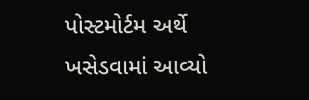પોસ્ટમોર્ટમ અર્થે ખસેડવામાં આવ્યો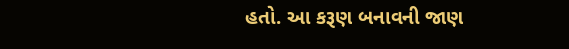હતો. આ કરૂણ બનાવની જાણ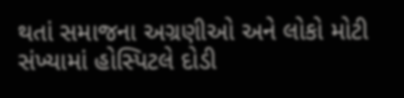થતાં સમાજના અગ્રણીઓ અને લોકો મોટી સંખ્યામાં હોસ્પિટલે દોડી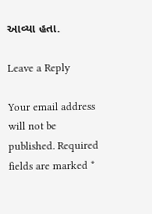આવ્યા હતા.

Leave a Reply

Your email address will not be published. Required fields are marked *